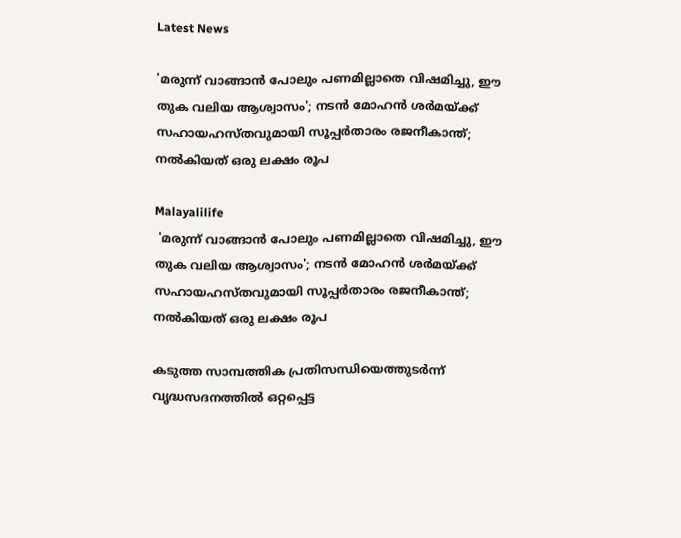Latest News

'മരുന്ന് വാങ്ങാന്‍ പോലും പണമില്ലാതെ വിഷമിച്ചു, ഈ തുക വലിയ ആശ്വാസം'; നടന്‍ മോഹന്‍ ശര്‍മയ്ക്ക് സഹായഹസ്തവുമായി സൂപ്പര്‍താരം രജനീകാന്ത്; നല്‍കിയത് ഒരു ലക്ഷം രൂപ

Malayalilife
 'മരുന്ന് വാങ്ങാന്‍ പോലും പണമില്ലാതെ വിഷമിച്ചു, ഈ തുക വലിയ ആശ്വാസം'; നടന്‍ മോഹന്‍ ശര്‍മയ്ക്ക് സഹായഹസ്തവുമായി സൂപ്പര്‍താരം രജനീകാന്ത്; നല്‍കിയത് ഒരു ലക്ഷം രൂപ

കടുത്ത സാമ്പത്തിക പ്രതിസന്ധിയെത്തുടര്‍ന്ന് വൃദ്ധസദനത്തില്‍ ഒറ്റപ്പെട്ട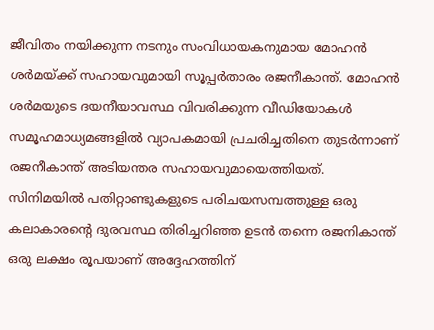ജീവിതം നയിക്കുന്ന നടനും സംവിധായകനുമായ മോഹന്‍ ശര്‍മയ്ക്ക് സഹായവുമായി സൂപ്പര്‍താരം രജനീകാന്ത്. മോഹന്‍ ശര്‍മയുടെ ദയനീയാവസ്ഥ വിവരിക്കുന്ന വീഡിയോകള്‍ സമൂഹമാധ്യമങ്ങളില്‍ വ്യാപകമായി പ്രചരിച്ചതിനെ തുടര്‍ന്നാണ് രജനീകാന്ത് അടിയന്തര സഹായവുമായെത്തിയത്. സിനിമയില്‍ പതിറ്റാണ്ടുകളുടെ പരിചയസമ്പത്തുള്ള ഒരു കലാകാരന്റെ ദുരവസ്ഥ തിരിച്ചറിഞ്ഞ ഉടന്‍ തന്നെ രജനികാന്ത് ഒരു ലക്ഷം രൂപയാണ് അദ്ദേഹത്തിന്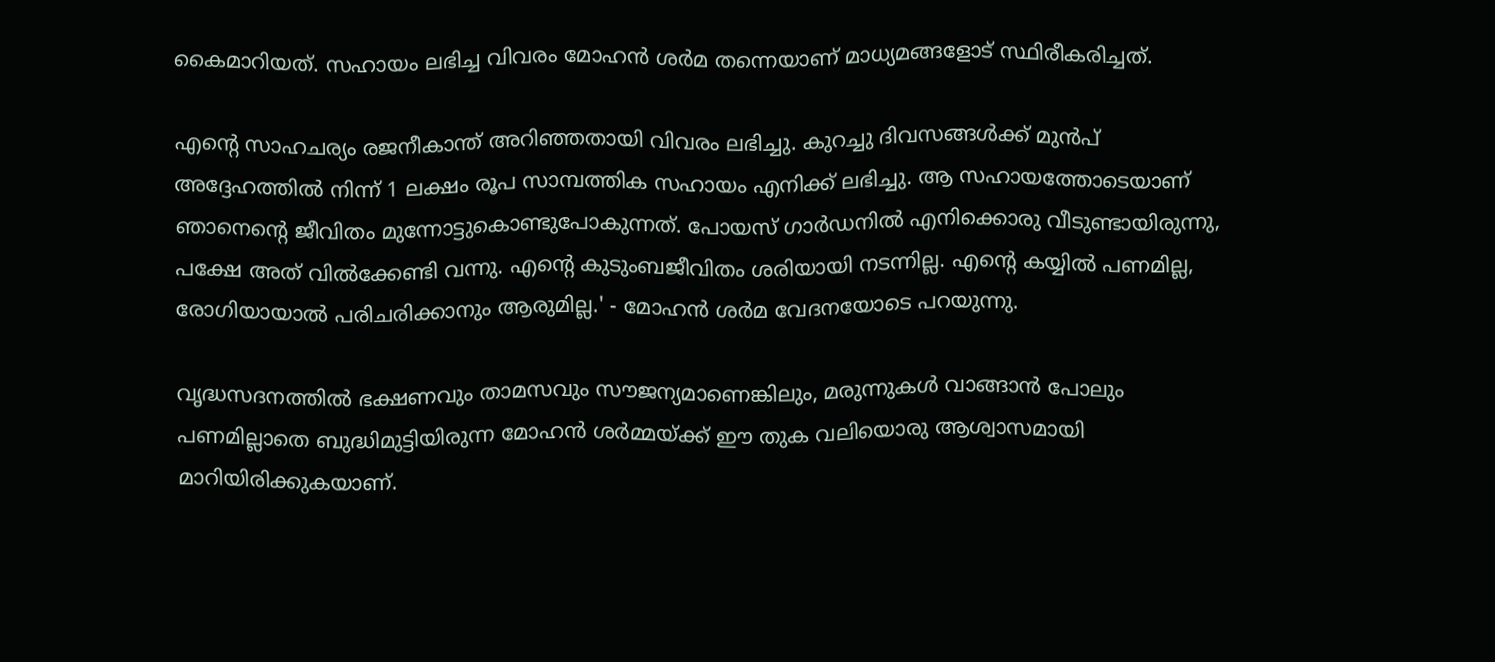കൈമാറിയത്. സഹായം ലഭിച്ച വിവരം മോഹന്‍ ശര്‍മ തന്നെയാണ് മാധ്യമങ്ങളോട് സ്ഥിരീകരിച്ചത്.

എന്റെ സാഹചര്യം രജനീകാന്ത് അറിഞ്ഞതായി വിവരം ലഭിച്ചു. കുറച്ചു ദിവസങ്ങള്‍ക്ക് മുന്‍പ് അദ്ദേഹത്തില്‍ നിന്ന് 1 ലക്ഷം രൂപ സാമ്പത്തിക സഹായം എനിക്ക് ലഭിച്ചു. ആ സഹായത്തോടെയാണ് ഞാനെന്റെ ജീവിതം മുന്നോട്ടുകൊണ്ടുപോകുന്നത്. പോയസ് ഗാര്‍ഡനില്‍ എനിക്കൊരു വീടുണ്ടായിരുന്നു, പക്ഷേ അത് വില്‍ക്കേണ്ടി വന്നു. എന്റെ കുടുംബജീവിതം ശരിയായി നടന്നില്ല. എന്റെ കയ്യില്‍ പണമില്ല, രോഗിയായാല്‍ പരിചരിക്കാനും ആരുമില്ല.' - മോഹന്‍ ശര്‍മ വേദനയോടെ പറയുന്നു.

വൃദ്ധസദനത്തില്‍ ഭക്ഷണവും താമസവും സൗജന്യമാണെങ്കിലും, മരുന്നുകള്‍ വാങ്ങാന്‍ പോലും പണമില്ലാതെ ബുദ്ധിമുട്ടിയിരുന്ന മോഹന്‍ ശര്‍മ്മയ്ക്ക് ഈ തുക വലിയൊരു ആശ്വാസമായി മാറിയിരിക്കുകയാണ്.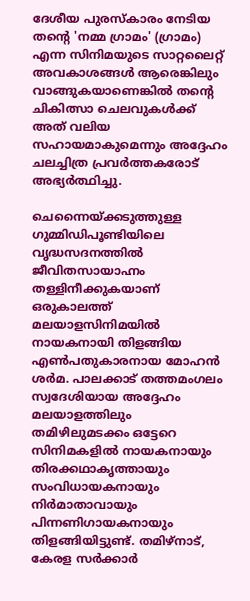ദേശീയ പുരസ്‌കാരം നേടിയ തന്റെ 'നമ്മ ഗ്രാമം' (ഗ്രാമം) എന്ന സിനിമയുടെ സാറ്റലൈറ്റ് അവകാശങ്ങള്‍ ആരെങ്കിലും വാങ്ങുകയാണെങ്കില്‍ തന്റെ ചികിത്സാ ചെലവുകള്‍ക്ക് അത് വലിയ സഹായമാകുമെന്നും അദ്ദേഹം ചലച്ചിത്ര പ്രവര്‍ത്തകരോട് അഭ്യര്‍ത്ഥിച്ചു.

ചെന്നൈയ്ക്കടുത്തുള്ള ഗുമ്മിഡിപൂണ്ടിയിലെ വൃദ്ധസദനത്തില്‍ ജീവിതസായാഹ്നം തള്ളിനീക്കുകയാണ് ഒരുകാലത്ത് മലയാളസിനിമയില്‍ നായകനായി തിളങ്ങിയ എണ്‍പതുകാരനായ മോഹന്‍ ശര്‍മ. പാലക്കാട് തത്തമംഗലം സ്വദേശിയായ അദ്ദേഹം മലയാളത്തിലും തമിഴിലുമടക്കം ഒട്ടേറെ സിനിമകളില്‍ നായകനായും തിരക്കഥാകൃത്തായും സംവിധായകനായും നിര്‍മാതാവായും പിന്നണിഗായകനായും തിളങ്ങിയിട്ടുണ്ട്. തമിഴ്‌നാട്, കേരള സര്‍ക്കാര്‍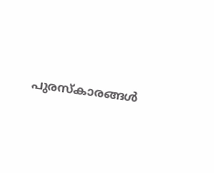പുരസ്‌കാരങ്ങള്‍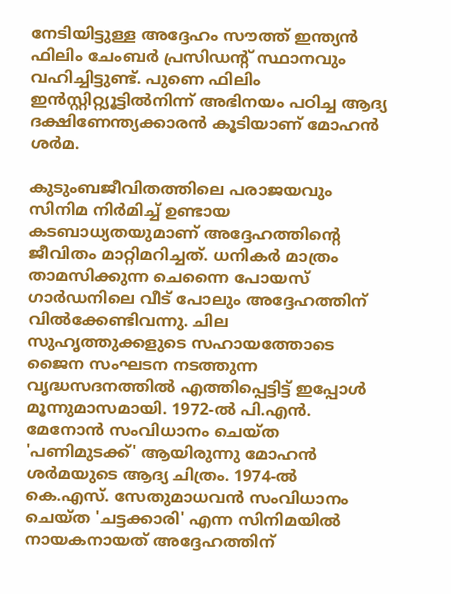നേടിയിട്ടുള്ള അദ്ദേഹം സൗത്ത് ഇന്ത്യന്‍ ഫിലിം ചേംബര്‍ പ്രസിഡന്റ് സ്ഥാനവും വഹിച്ചിട്ടുണ്ട്. പുണെ ഫിലിം ഇന്‍സ്റ്റിറ്റ്യൂട്ടില്‍നിന്ന് അഭിനയം പഠിച്ച ആദ്യ ദക്ഷിണേന്ത്യക്കാരന്‍ കൂടിയാണ് മോഹന്‍ ശര്‍മ.

കുടുംബജീവിതത്തിലെ പരാജയവും സിനിമ നിര്‍മിച്ച് ഉണ്ടായ കടബാധ്യതയുമാണ് അദ്ദേഹത്തിന്റെ ജീവിതം മാറ്റിമറിച്ചത്. ധനികര്‍ മാത്രം താമസിക്കുന്ന ചെന്നൈ പോയസ് ഗാര്‍ഡനിലെ വീട് പോലും അദ്ദേഹത്തിന് വില്‍ക്കേണ്ടിവന്നു. ചില സുഹൃത്തുക്കളുടെ സഹായത്തോടെ ജൈന സംഘടന നടത്തുന്ന വൃദ്ധസദനത്തില്‍ എത്തിപ്പെട്ടിട്ട് ഇപ്പോള്‍ മൂന്നുമാസമായി. 1972-ല്‍ പി.എന്‍. മേനോന്‍ സംവിധാനം ചെയ്ത 'പണിമുടക്ക്' ആയിരുന്നു മോഹന്‍ ശര്‍മയുടെ ആദ്യ ചിത്രം. 1974-ല്‍ കെ.എസ്. സേതുമാധവന്‍ സംവിധാനം ചെയ്ത 'ചട്ടക്കാരി' എന്ന സിനിമയില്‍ നായകനായത് അദ്ദേഹത്തിന്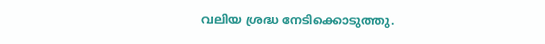വലിയ ശ്രദ്ധ നേടിക്കൊടുത്തു.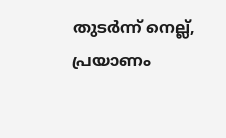തുടര്‍ന്ന് നെല്ല്, പ്രയാണം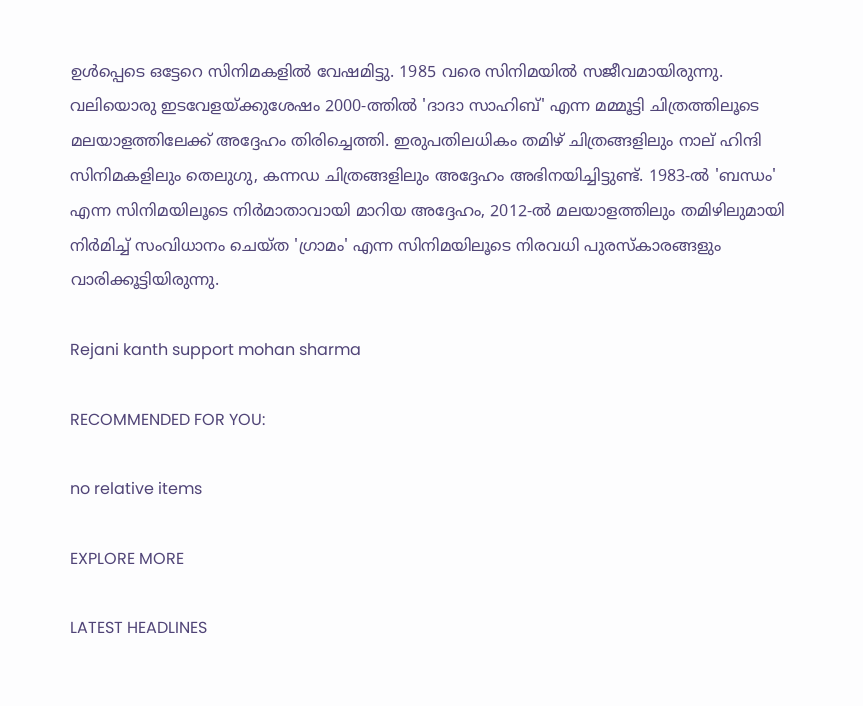ഉള്‍പ്പെടെ ഒട്ടേറെ സിനിമകളില്‍ വേഷമിട്ടു. 1985 വരെ സിനിമയില്‍ സജീവമായിരുന്നു. വലിയൊരു ഇടവേളയ്ക്കുശേഷം 2000-ത്തില്‍ 'ദാദാ സാഹിബ്' എന്ന മമ്മൂട്ടി ചിത്രത്തിലൂടെ മലയാളത്തിലേക്ക് അദ്ദേഹം തിരിച്ചെത്തി. ഇരുപതിലധികം തമിഴ് ചിത്രങ്ങളിലും നാല് ഹിന്ദി സിനിമകളിലും തെലുഗു, കന്നഡ ചിത്രങ്ങളിലും അദ്ദേഹം അഭിനയിച്ചിട്ടുണ്ട്. 1983-ല്‍ 'ബന്ധം' എന്ന സിനിമയിലൂടെ നിര്‍മാതാവായി മാറിയ അദ്ദേഹം, 2012-ല്‍ മലയാളത്തിലും തമിഴിലുമായി നിര്‍മിച്ച് സംവിധാനം ചെയ്ത 'ഗ്രാമം' എന്ന സിനിമയിലൂടെ നിരവധി പുരസ്‌കാരങ്ങളും വാരിക്കൂട്ടിയിരുന്നു.

Rejani kanth support mohan sharma

RECOMMENDED FOR YOU:

no relative items

EXPLORE MORE

LATEST HEADLINES